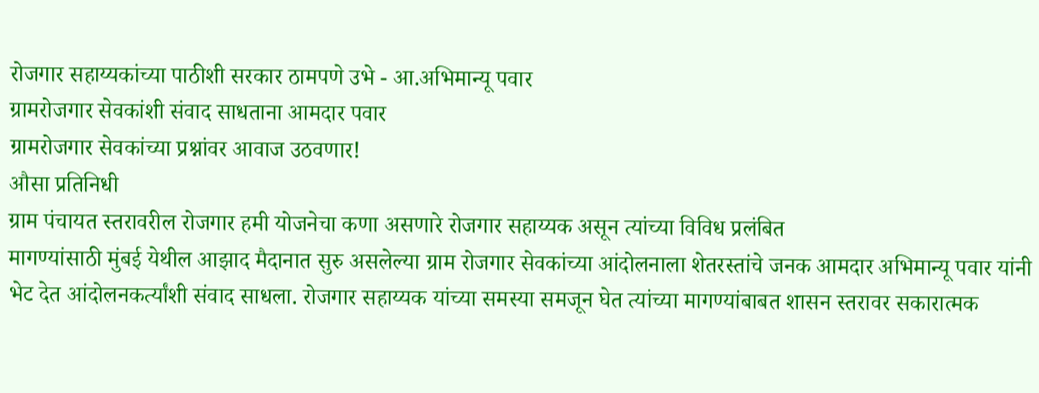रोजगार सहाय्यकांच्या पाठीशी सरकार ठामपणे उभे - आ.अभिमान्यू पवार
ग्रामरोजगार सेवकांशी संवाद साधताना आमदार पवार
ग्रामरोजगार सेवकांच्या प्रश्नांवर आवाज उठवणार!
औसा प्रतिनिधी
ग्राम पंचायत स्तरावरील रोजगार हमी योजनेचा कणा असणारे रोजगार सहाय्यक असून त्यांच्या विविध प्रलंबित
मागण्यांसाठी मुंबई येथील आझाद मैदानात सुरु असलेल्या ग्राम रोजगार सेवकांच्या आंदोलनाला शेतरस्तांचे जनक आमदार अभिमान्यू पवार यांनी भेट देत आंदोलनकर्त्यांशी संवाद साधला. रोजगार सहाय्यक यांच्या समस्या समजून घेत त्यांच्या मागण्यांबाबत शासन स्तरावर सकारात्मक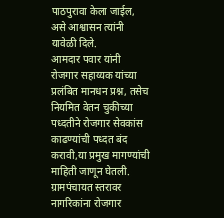पाठपुरावा केला जाईल, असे आश्वासन त्यांनी यावेळी दिले.
आमदार पवार यांनी रोजगार सहाय्यक यांच्या प्रलंबित मानधन प्रश्न, तसेच नियमित वेतन चुकीच्या पध्दतीने रोजगार सेवकांस काढण्यांची पध्दत बंद करावी,या प्रमुख मागण्यांची माहिती जाणून घेतली. ग्रामपंचायत स्तरावर नागरिकांना रोजगार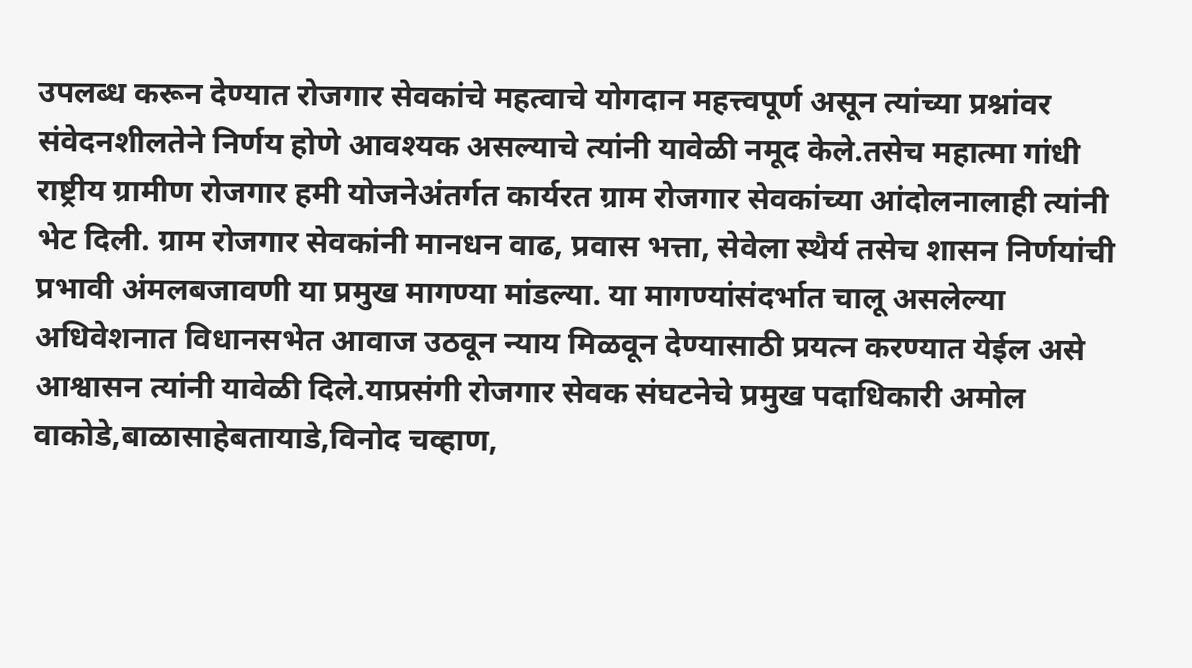उपलब्ध करून देण्यात रोजगार सेवकांचे महत्वाचे योगदान महत्त्वपूर्ण असून त्यांच्या प्रश्नांवर संवेदनशीलतेने निर्णय होणे आवश्यक असल्याचे त्यांनी यावेळी नमूद केले.तसेच महात्मा गांधी राष्ट्रीय ग्रामीण रोजगार हमी योजनेअंतर्गत कार्यरत ग्राम रोजगार सेवकांच्या आंदोलनालाही त्यांनी भेट दिली. ग्राम रोजगार सेवकांनी मानधन वाढ, प्रवास भत्ता, सेवेला स्थैर्य तसेच शासन निर्णयांची प्रभावी अंमलबजावणी या प्रमुख मागण्या मांडल्या. या मागण्यांसंदर्भात चालू असलेल्या अधिवेशनात विधानसभेत आवाज उठवून न्याय मिळवून देण्यासाठी प्रयत्न करण्यात येईल असे आश्वासन त्यांनी यावेळी दिले.याप्रसंगी रोजगार सेवक संघटनेचे प्रमुख पदाधिकारी अमोल वाकोडे,बाळासाहेबतायाडे,विनोद चव्हाण,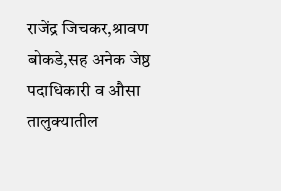राजेंद्र जिचकर,श्रावण बोकडे,सह अनेक जेष्ठ पदाधिकारी व औसा तालुक्यातील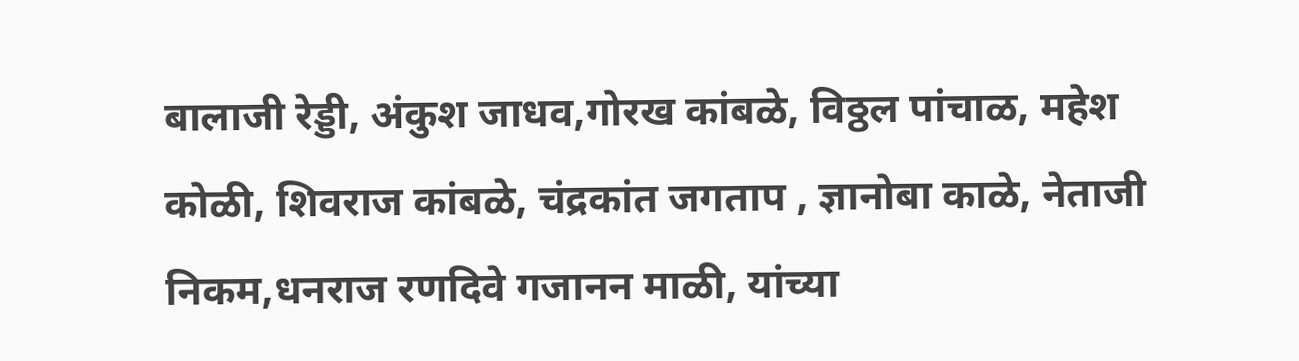बालाजी रेड्डी, अंकुश जाधव,गोरख कांबळे, विठ्ठल पांचाळ, महेश कोळी, शिवराज कांबळे, चंद्रकांत जगताप , ज्ञानोबा काळे, नेताजी निकम,धनराज रणदिवे गजानन माळी, यांच्या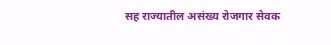सह राज्यातील असंख्य रोजगार सेवक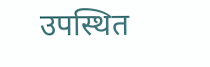उपस्थित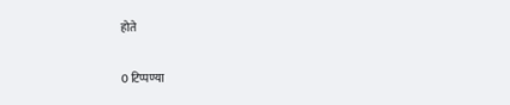होते

0 टिप्पण्या